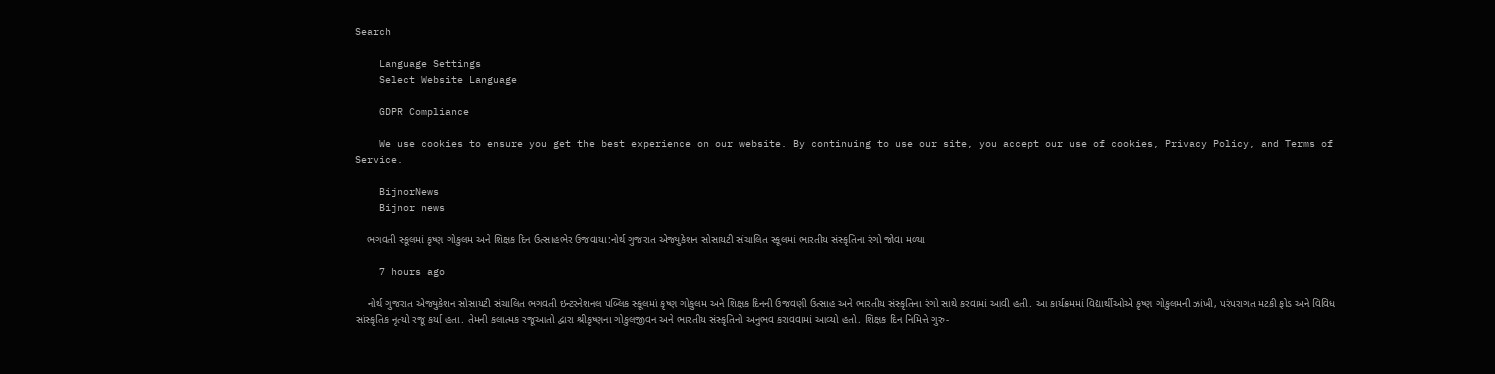Search

    Language Settings
    Select Website Language

    GDPR Compliance

    We use cookies to ensure you get the best experience on our website. By continuing to use our site, you accept our use of cookies, Privacy Policy, and Terms of Service.

    BijnorNews
    Bijnor news

    ભગવતી સ્કૂલમાં કૃષ્ણ ગોકુલમ અને શિક્ષક દિન ઉત્સાહભેર ઉજવાયા:નોર્થ ગુજરાત એજ્યુકેશન સોસાયટી સંચાલિત સ્કૂલમાં ભારતીય સંસ્કૃતિના રંગો જોવા મળ્યા

    7 hours ago

    નોર્થ ગુજરાત એજ્યુકેશન સોસાયટી સંચાલિત ભગવતી ઇન્ટરનેશનલ પબ્લિક સ્કૂલમાં કૃષ્ણ ગોકુલમ અને શિક્ષક દિનની ઉજવણી ઉત્સાહ અને ભારતીય સંસ્કૃતિના રંગો સાથે કરવામાં આવી હતી. આ કાર્યક્રમમાં વિદ્યાર્થીઓએ કૃષ્ણ ગોકુલમની ઝાંખી, પરંપરાગત મટકી ફોડ અને વિવિધ સાંસ્કૃતિક નૃત્યો રજૂ કર્યા હતા. તેમની કલાત્મક રજૂઆતો દ્વારા શ્રીકૃષ્ણના ગોકુલજીવન અને ભારતીય સંસ્કૃતિનો અનુભવ કરાવવામાં આવ્યો હતો. શિક્ષક દિન નિમિત્તે ગુરુ-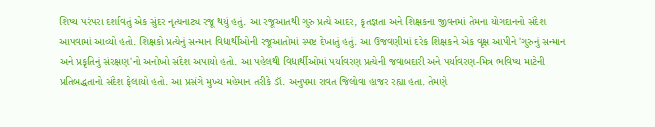શિષ્ય પરંપરા દર્શાવતું એક સુંદર નૃત્યનાટ્ય રજૂ થયું હતું. આ રજૂઆતથી ગુરુ પ્રત્યે આદર, કૃતજ્ઞતા અને શિક્ષકના જીવનમાં તેમના યોગદાનનો સંદેશ આપવામાં આવ્યો હતો. શિક્ષકો પ્રત્યેનું સન્માન વિદ્યાર્થીઓની રજૂઆતોમાં સ્પષ્ટ દેખાતું હતું. આ ઉજવણીમાં દરેક શિક્ષકને એક વૃક્ષ આપીને 'ગુરુનું સન્માન અને પ્રકૃતિનું સંરક્ષણ'નો અનોખો સંદેશ અપાયો હતો. આ પહેલથી વિદ્યાર્થીઓમાં પર્યાવરણ પ્રત્યેની જવાબદારી અને પર્યાવરણ-મિત્ર ભવિષ્ય માટેની પ્રતિબદ્ધતાનો સંદેશ ફેલાયો હતો. આ પ્રસંગે મુખ્ય મહેમાન તરીકે ડૉ. અનુપમા રાવત જિલોવા હાજર રહ્યા હતા. તેમણે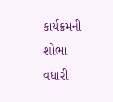કાર્યક્રમની શોભા વધારી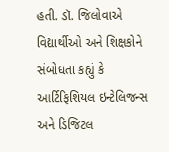હતી. ડૉ. જિલોવાએ વિદ્યાર્થીઓ અને શિક્ષકોને સંબોધતા કહ્યું કે આર્ટિફિશિયલ ઇન્ટેલિજન્સ અને ડિજિટલ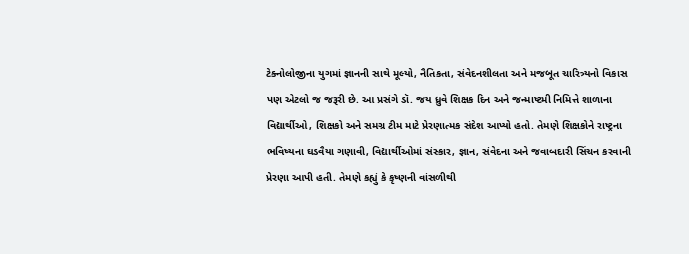ટેક્નોલોજીના યુગમાં જ્ઞાનની સાથે મૂલ્યો, નૈતિકતા, સંવેદનશીલતા અને મજબૂત ચારિત્ર્યનો વિકાસ પણ એટલો જ જરૂરી છે. આ પ્રસંગે ડૉ. જય ધ્રુવે શિક્ષક દિન અને જન્માષ્ટમી નિમિત્તે શાળાના વિદ્યાર્થીઓ, શિક્ષકો અને સમગ્ર ટીમ માટે પ્રેરણાત્મક સંદેશ આપ્યો હતો. તેમણે શિક્ષકોને રાષ્ટ્રના ભવિષ્યના ઘડવૈયા ગણાવી, વિદ્યાર્થીઓમાં સંસ્કાર, જ્ઞાન, સંવેદના અને જવાબદારી સિંચન કરવાની પ્રેરણા આપી હતી. તેમણે કહ્યું કે કૃષ્ણની વાંસળીથી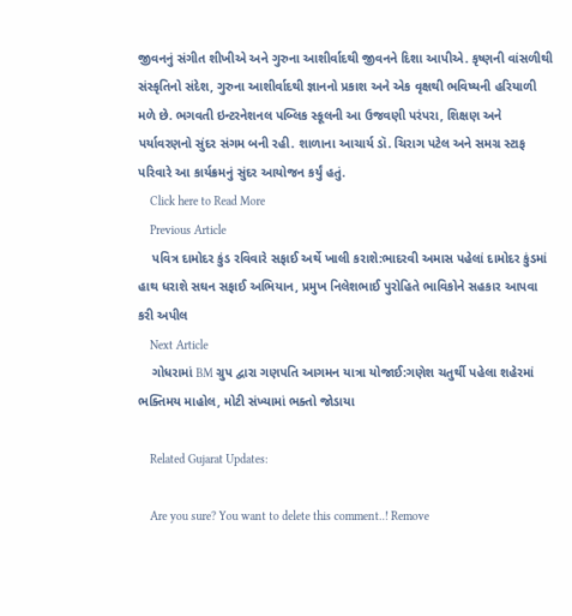જીવનનું સંગીત શીખીએ અને ગુરુના આશીર્વાદથી જીવનને દિશા આપીએ. કૃષ્ણની વાંસળીથી સંસ્કૃતિનો સંદેશ, ગુરુના આશીર્વાદથી જ્ઞાનનો પ્રકાશ અને એક વૃક્ષથી ભવિષ્યની હરિયાળી મળે છે. ભગવતી ઇન્ટરનેશનલ પબ્લિક સ્કૂલની આ ઉજવણી પરંપરા, શિક્ષણ અને પર્યાવરણનો સુંદર સંગમ બની રહી. શાળાના આચાર્ય ડૉ. ચિરાગ પટેલ અને સમગ્ર સ્ટાફ પરિવારે આ કાર્યક્રમનું સુંદર આયોજન કર્યું હતું.
    Click here to Read More
    Previous Article
    પવિત્ર દામોદર કુંડ રવિવારે સફાઈ અર્થે ખાલી કરાશે:ભાદરવી અમાસ પહેલાં દામોદર કુંડમાં હાથ ધરાશે સઘન સફાઈ અભિયાન, પ્રમુખ નિલેશભાઈ પુરોહિતે ભાવિકોને સહકાર આપવા કરી અપીલ
    Next Article
    ગોધરામાં BM ગ્રુપ દ્વારા ગણપતિ આગમન યાત્રા યોજાઈ:ગણેશ ચતુર્થી પહેલા શહેરમાં ભક્તિમય માહોલ, મોટી સંખ્યામાં ભક્તો જોડાયા

    Related Gujarat Updates:

    Are you sure? You want to delete this comment..! Remove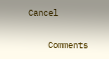Cancel

    Comments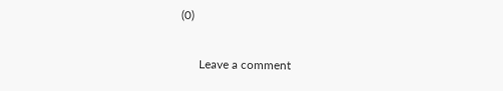(0)

      Leave a comment